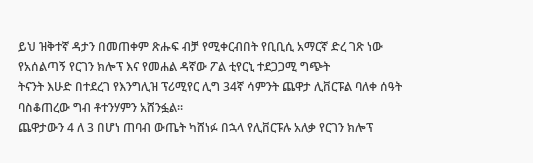ይህ ዝቅተኛ ዳታን በመጠቀም ጽሑፍ ብቻ የሚቀርብበት የቢቢሲ አማርኛ ድረ ገጽ ነው
የአሰልጣኝ የርገን ክሎፕ እና የመሐል ዳኛው ፖል ቲየርኒ ተደጋጋሚ ግጭት
ትናንት እሁድ በተደረገ የእንግሊዝ ፕሪሚየር ሊግ 34ኛ ሳምንት ጨዋታ ሊቨርፑል ባለቀ ሰዓት ባስቆጠረው ግብ ቶተንሃምን አሸንፏል።
ጨዋታውን 4 ለ 3 በሆነ ጠባብ ውጤት ካሸነፉ በኋላ የሊቨርፑሉ አለቃ የርገን ክሎፕ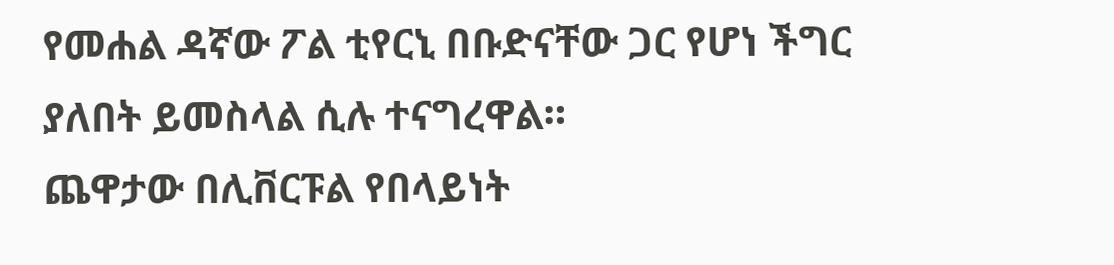የመሐል ዳኛው ፖል ቲየርኒ በቡድናቸው ጋር የሆነ ችግር ያለበት ይመስላል ሲሉ ተናግረዋል።
ጨዋታው በሊቨርፑል የበላይነት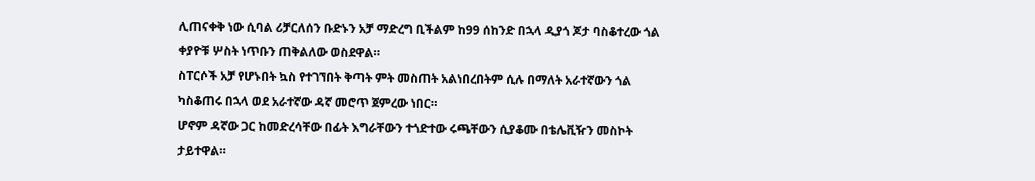ሊጠናቀቅ ነው ሲባል ሪቻርለሰን ቡድኑን አቻ ማድረግ ቢችልም ከ99 ሰከንድ በኋላ ዲያጎ ጆታ ባስቆተረው ጎል ቀያዮቹ ሦስት ነጥቡን ጠቅልለው ወስደዋል።
ስፐርሶች አቻ የሆኑበት ኳስ የተገኘበት ቅጣት ምት መስጠት አልነበረበትም ሲሉ በማለት አራተኛውን ጎል ካስቆጠሩ በኋላ ወደ አራተኛው ዳኛ መሮጥ ጀምረው ነበር።
ሆኖም ዳኛው ጋር ከመድረሳቸው በፊት እግራቸውን ተጎድተው ሩጫቸውን ሲያቆሙ በቴሌቪዥን መስኮት ታይተዋል።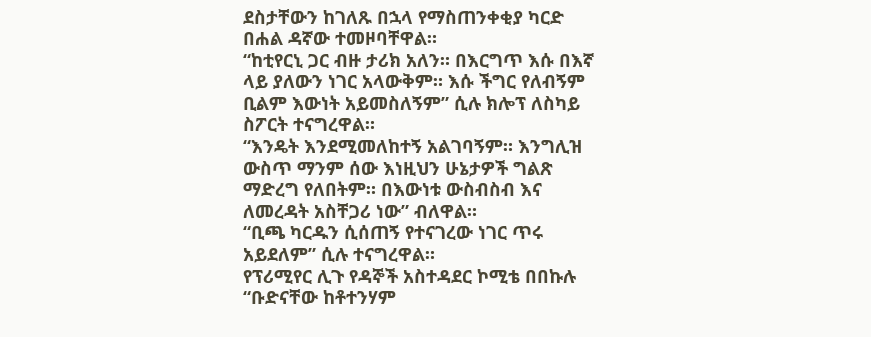ደስታቸውን ከገለጹ በኋላ የማስጠንቀቂያ ካርድ በሐል ዳኛው ተመዞባቸዋል።
“ከቲየርኒ ጋር ብዙ ታሪክ አለን። በእርግጥ እሱ በእኛ ላይ ያለውን ነገር አላውቅም። እሱ ችግር የለብኝም ቢልም እውነት አይመስለኝም” ሲሉ ክሎፕ ለስካይ ስፖርት ተናግረዋል።
“እንዴት እንደሚመለከተኝ አልገባኝም። እንግሊዝ ውስጥ ማንም ሰው እነዚህን ሁኔታዎች ግልጽ ማድረግ የለበትም። በእውነቱ ውስብስብ እና ለመረዳት አስቸጋሪ ነው” ብለዋል።
“ቢጫ ካርዱን ሲሰጠኝ የተናገረው ነገር ጥሩ አይደለም” ሲሉ ተናግረዋል።
የፕሪሚየር ሊጉ የዳኞች አስተዳደር ኮሚቴ በበኩሉ “ቡድናቸው ከቶተንሃም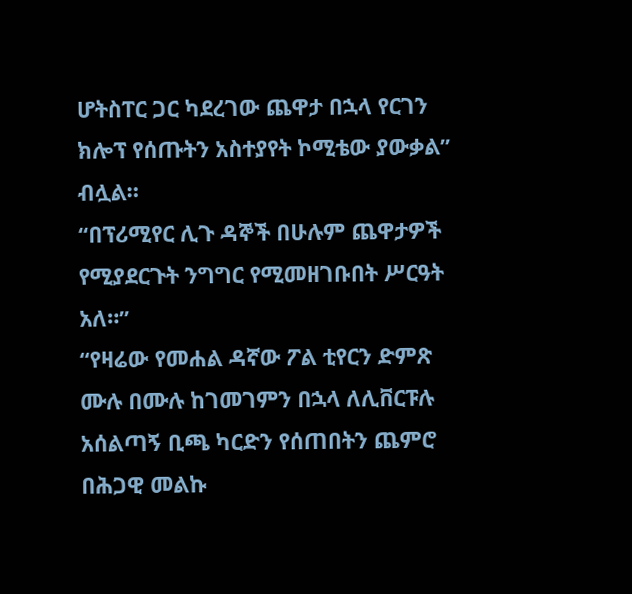ሆትስፐር ጋር ካደረገው ጨዋታ በኋላ የርገን ክሎፕ የሰጡትን አስተያየት ኮሚቴው ያውቃል” ብሏል።
“በፕሪሚየር ሊጉ ዳኞች በሁሉም ጨዋታዎች የሚያደርጉት ንግግር የሚመዘገቡበት ሥርዓት አለ።”
“የዛሬው የመሐል ዳኛው ፖል ቲየርን ድምጽ ሙሉ በሙሉ ከገመገምን በኋላ ለሊቨርፑሉ አሰልጣኝ ቢጫ ካርድን የሰጠበትን ጨምሮ በሕጋዊ መልኩ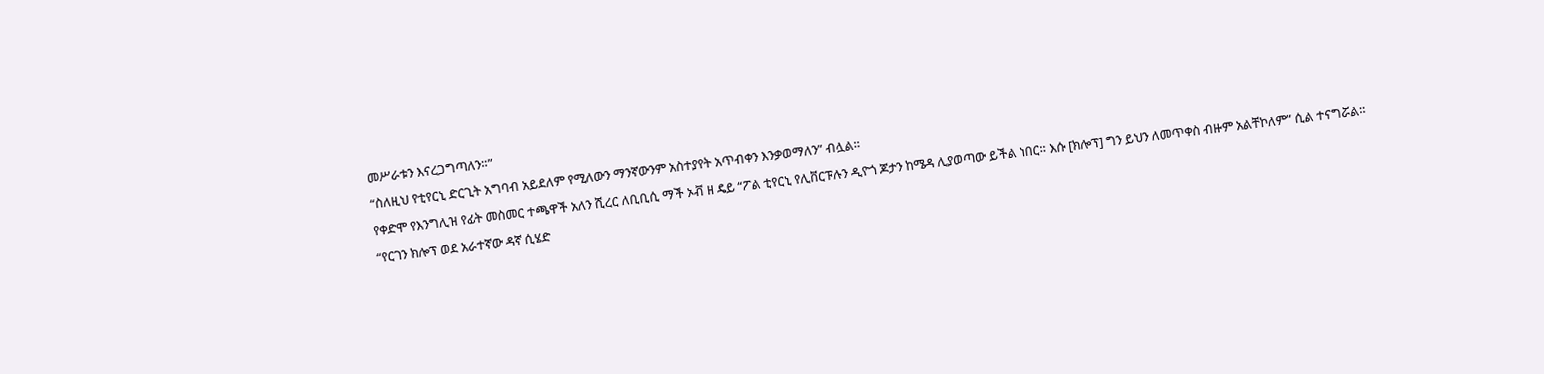መሥራቱን እናረጋግጣለን።”
“ስለዚህ የቲየርኒ ድርጊት አግባብ አይደለም የሚለውን ማንኛውንም አስተያየት አጥብቀን እንቃወማለን” ብሏል።
የቀድሞ የእንግሊዝ የፊት መስመር ተጫዋች አለን ሺረር ለቢቢሲ ማች ኦቭ ዘ ዴይ “ፖል ቲየርኒ የሊቨርፑሉን ዲዮጎ ጆታን ከሜዳ ሊያወጣው ይችል ነበር። እሱ [ክሎፕ] ግን ይህን ለመጥቀስ ብዙም አልቸኮለም” ሲል ተናግሯል።
“የርገን ክሎፕ ወደ አራተኛው ዳኛ ሲሄድ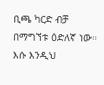ቢጫ ካርድ ብቻ በማግኘቱ ዕድለኛ ነው። እሱ እንዲህ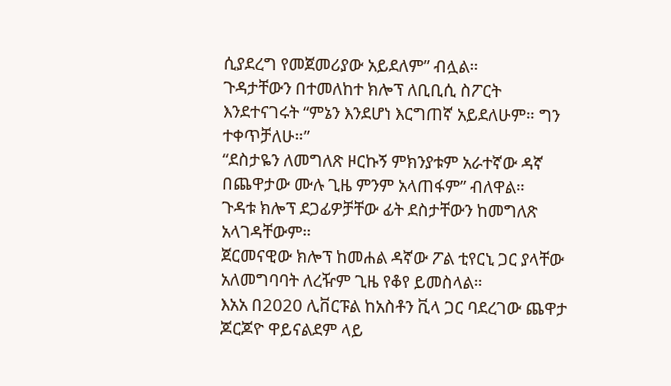ሲያደረግ የመጀመሪያው አይደለም” ብሏል።
ጉዳታቸውን በተመለከተ ክሎፕ ለቢቢሲ ስፖርት እንደተናገሩት “ምኔን እንደሆነ እርግጠኛ አይደለሁም። ግን ተቀጥቻለሁ።”
“ደስታዬን ለመግለጽ ዞርኩኝ ምክንያቱም አራተኛው ዳኛ በጨዋታው ሙሉ ጊዜ ምንም አላጠፋም” ብለዋል።
ጉዳቱ ክሎፕ ደጋፊዎቻቸው ፊት ደስታቸውን ከመግለጽ አላገዳቸውም።
ጀርመናዊው ክሎፕ ከመሐል ዳኛው ፖል ቲየርኒ ጋር ያላቸው አለመግባባት ለረዥም ጊዜ የቆየ ይመስላል።
እአአ በ2020 ሊቨርፑል ከአስቶን ቪላ ጋር ባደረገው ጨዋታ ጆርጆዮ ዋይናልደም ላይ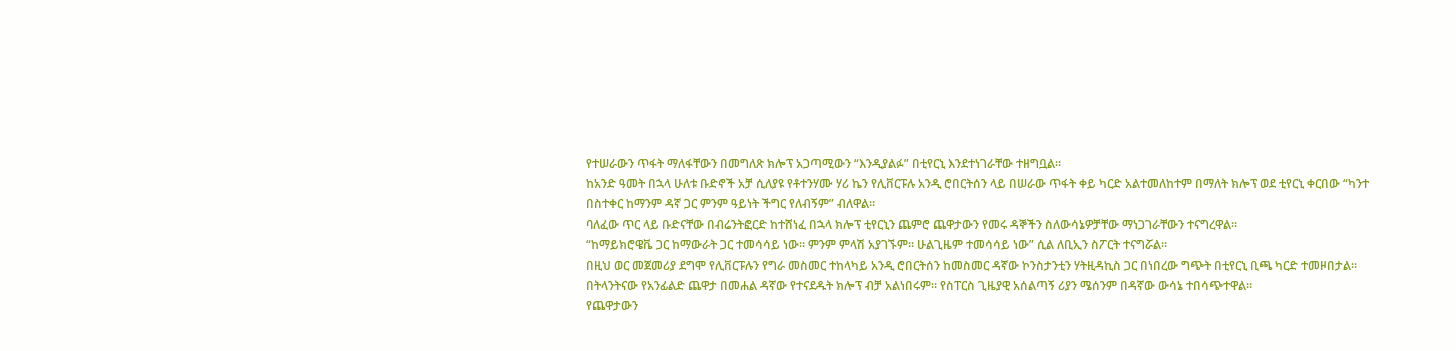የተሠራውን ጥፋት ማለፋቸውን በመግለጽ ክሎፕ አጋጣሚውን “እንዲያልፉ” በቲየርኒ እንደተነገራቸው ተዘግቧል።
ከአንድ ዓመት በኋላ ሁለቱ ቡድኖች አቻ ሲለያዩ የቶተንሃሙ ሃሪ ኬን የሊቨርፑሉ አንዲ ሮበርትሰን ላይ በሠራው ጥፋት ቀይ ካርድ አልተመለከተም በማለት ክሎፕ ወደ ቲየርኒ ቀርበው “ካንተ በስተቀር ከማንም ዳኛ ጋር ምንም ዓይነት ችግር የለብኝም” ብለዋል።
ባለፈው ጥር ላይ ቡድናቸው በብሬንትፎርድ ከተሸነፈ በኋላ ክሎፕ ቲየርኒን ጨምሮ ጨዋታውን የመሩ ዳኞችን ስለውሳኔዎቻቸው ማነጋገራቸውን ተናግረዋል።
“ከማይክሮዌቬ ጋር ከማውራት ጋር ተመሳሳይ ነው። ምንም ምላሽ አያገኙም። ሁልጊዜም ተመሳሳይ ነው” ሲል ለቢኢን ስፖርት ተናግሯል።
በዚህ ወር መጀመሪያ ደግሞ የሊቨርፑሉን የግራ መስመር ተከላካይ አንዲ ሮበርትሰን ከመስመር ዳኛው ኮንስታንቲን ሃትዚዳኪስ ጋር በነበረው ግጭት በቲየርኒ ቢጫ ካርድ ተመዞበታል።
በትላንትናው የአንፊልድ ጨዋታ በመሐል ዳኛው የተናደዱት ክሎፕ ብቻ አልነበሩም። የስፐርስ ጊዜያዊ አሰልጣኝ ሪያን ሜሰንም በዳኛው ውሳኔ ተበሳጭተዋል።
የጨዋታውን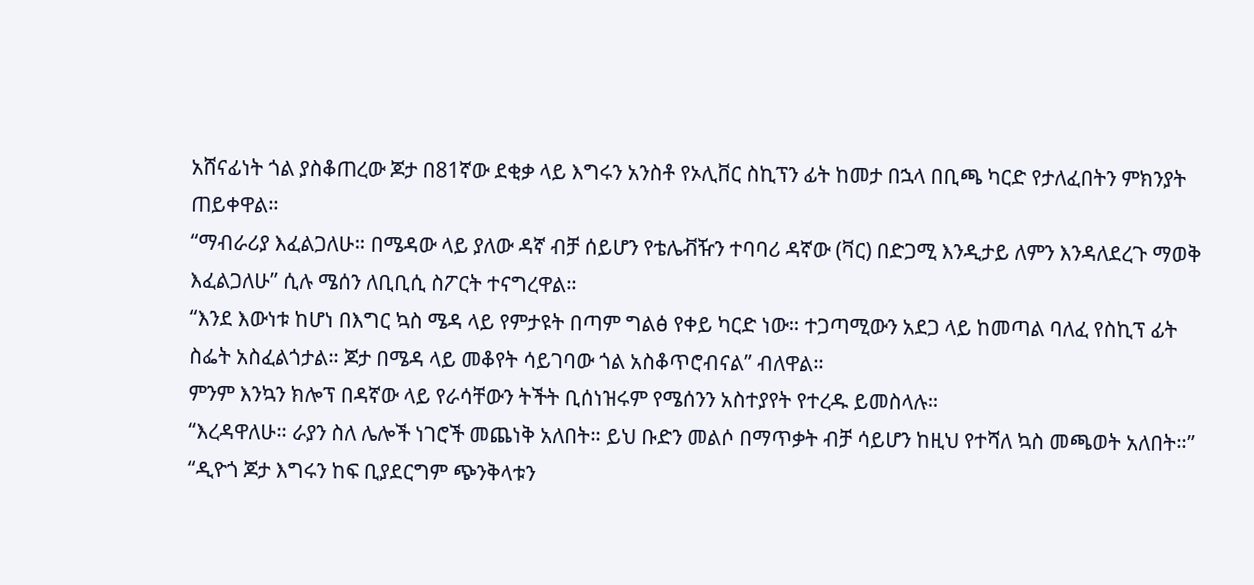አሸናፊነት ጎል ያስቆጠረው ጆታ በ81ኛው ደቂቃ ላይ እግሩን አንስቶ የኦሊቨር ስኪፕን ፊት ከመታ በኋላ በቢጫ ካርድ የታለፈበትን ምክንያት ጠይቀዋል።
“ማብራሪያ እፈልጋለሁ። በሜዳው ላይ ያለው ዳኛ ብቻ ሰይሆን የቴሌቭዥን ተባባሪ ዳኛው (ቫር) በድጋሚ እንዲታይ ለምን እንዳለደረጉ ማወቅ እፈልጋለሁ” ሲሉ ሜሰን ለቢቢሲ ስፖርት ተናግረዋል።
“እንደ እውነቱ ከሆነ በእግር ኳስ ሜዳ ላይ የምታዩት በጣም ግልፅ የቀይ ካርድ ነው። ተጋጣሚውን አደጋ ላይ ከመጣል ባለፈ የስኪፕ ፊት ስፌት አስፈልጎታል። ጆታ በሜዳ ላይ መቆየት ሳይገባው ጎል አስቆጥሮብናል” ብለዋል።
ምንም እንኳን ክሎፕ በዳኛው ላይ የራሳቸውን ትችት ቢሰነዝሩም የሜሰንን አስተያየት የተረዱ ይመስላሉ።
“እረዳዋለሁ። ራያን ስለ ሌሎች ነገሮች መጨነቅ አለበት። ይህ ቡድን መልሶ በማጥቃት ብቻ ሳይሆን ከዚህ የተሻለ ኳስ መጫወት አለበት።”
“ዲዮጎ ጆታ እግሩን ከፍ ቢያደርግም ጭንቅላቱን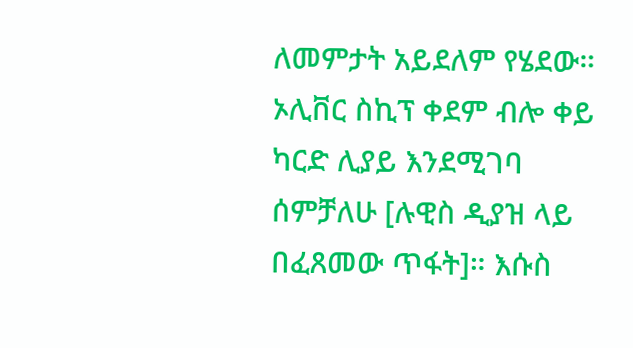ለመምታት አይደለም የሄደው። ኦሊቨር ስኪፕ ቀደም ብሎ ቀይ ካርድ ሊያይ እንደሚገባ ሰምቻለሁ [ሉዊስ ዲያዝ ላይ በፈጸመው ጥፋት]። እሱስ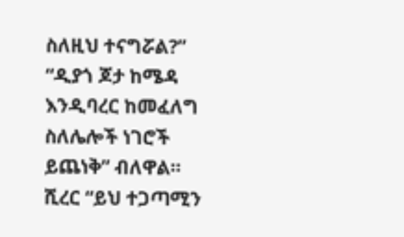ስለዚህ ተናግሯል?”
“ዲያጎ ጆታ ከሜዳ እንዲባረር ከመፈለግ ስለሌሎች ነገሮች ይጨነቅ” ብለዋል።
ሺረር “ይህ ተጋጣሚን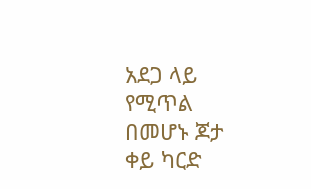አደጋ ላይ የሚጥል በመሆኑ ጆታ ቀይ ካርድ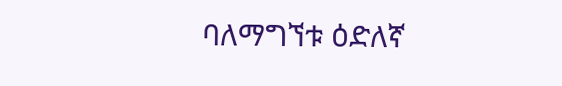ባለማግኘቱ ዕድለኛ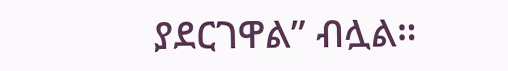ያደርገዋል” ብሏል።